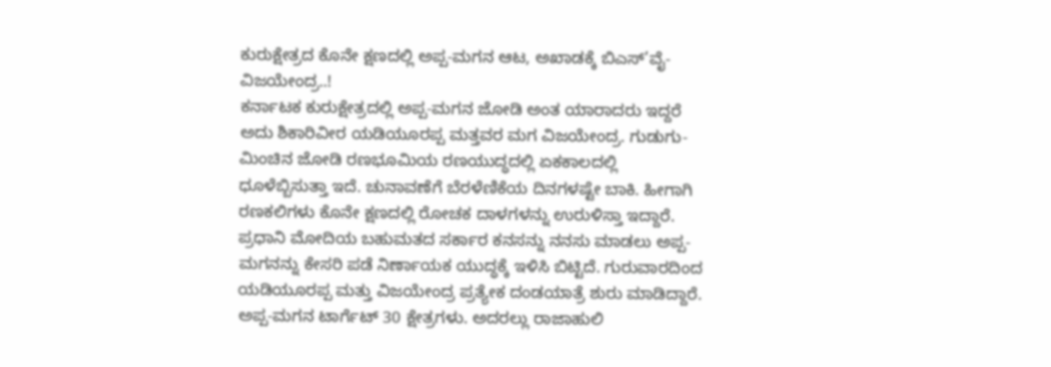ಕುರುಕ್ಷೇತ್ರದ ಕೊನೇ ಕ್ಷಣದಲ್ಲಿ ಅಪ್ಪ-ಮಗನ ಆಟ, ಅಖಾಡಕ್ಕೆ ಬಿಎಸ್’ವೈ-ವಿಜಯೇಂದ್ರ..!
ಕರ್ನಾಟಕ ಕುರುಕ್ಷೇತ್ರದಲ್ಲಿ ಅಪ್ಪ-ಮಗನ ಜೋಡಿ ಅಂತ ಯಾರಾದರು ಇದ್ದರೆ ಅದು ಶಿಕಾರಿವೀರ ಯಡಿಯೂರಪ್ಪ ಮತ್ತವರ ಮಗ ವಿಜಯೇಂದ್ರ. ಗುಡುಗು-ಮಿಂಚಿನ ಜೋಡಿ ರಣಭೂಮಿಯ ರಣಯುದ್ಧದಲ್ಲಿ ಏಕಕಾಲದಲ್ಲಿ ಧೂಳೆಬ್ಬಿಸುತ್ತಾ ಇದೆ. ಚುನಾವಣೆಗೆ ಬೆರಳೆಣಿಕೆಯ ದಿನಗಳಷ್ಟೇ ಬಾಕಿ. ಹೀಗಾಗಿ ರಣಕಲಿಗಳು ಕೊನೇ ಕ್ಷಣದಲ್ಲಿ ರೋಚಕ ದಾಳಗಳನ್ನು ಉರುಳಿಸ್ತಾ ಇದ್ದಾರೆ.
ಪ್ರಧಾನಿ ಮೋದಿಯ ಬಹುಮತದ ಸರ್ಕಾರ ಕನಸನ್ನು ನನಸು ಮಾಡಲು ಅಪ್ಪ-ಮಗನನ್ನು ಕೇಸರಿ ಪಡೆ ನಿರ್ಣಾಯಕ ಯುದ್ಧಕ್ಕೆ ಇಳಿಸಿ ಬಿಟ್ಟಿದೆ. ಗುರುವಾರದಿಂದ ಯಡಿಯೂರಪ್ಪ ಮತ್ತು ವಿಜಯೇಂದ್ರ ಪ್ರತ್ಯೇಕ ದಂಡಯಾತ್ರೆ ಶುರು ಮಾಡಿದ್ದಾರೆ. ಅಪ್ಪ-ಮಗನ ಟಾರ್ಗೆಟ್ 30 ಕ್ಷೇತ್ರಗಳು. ಅದರಲ್ಲು ರಾಜಾಹುಲಿ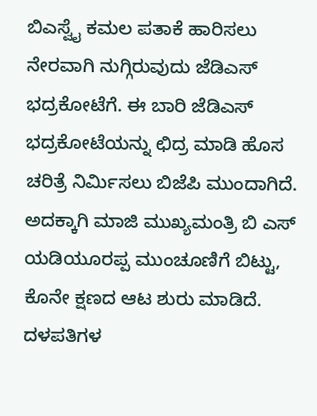ಬಿಎಸ್ವೈ ಕಮಲ ಪತಾಕೆ ಹಾರಿಸಲು ನೇರವಾಗಿ ನುಗ್ಗಿರುವುದು ಜೆಡಿಎಸ್ ಭದ್ರಕೋಟೆಗೆ. ಈ ಬಾರಿ ಜೆಡಿಎಸ್ ಭದ್ರಕೋಟೆಯನ್ನು ಛಿದ್ರ ಮಾಡಿ ಹೊಸ ಚರಿತ್ರೆ ನಿರ್ಮಿಸಲು ಬಿಜೆಪಿ ಮುಂದಾಗಿದೆ. ಅದಕ್ಕಾಗಿ ಮಾಜಿ ಮುಖ್ಯಮಂತ್ರಿ ಬಿ ಎಸ್ ಯಡಿಯೂರಪ್ಪ ಮುಂಚೂಣಿಗೆ ಬಿಟ್ಟು, ಕೊನೇ ಕ್ಷಣದ ಆಟ ಶುರು ಮಾಡಿದೆ. ದಳಪತಿಗಳ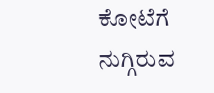ಕೋಟೆಗೆ ನುಗ್ಗಿರುವ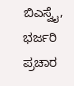ಬಿಎಸ್ವೈ, ಭರ್ಜರಿ ಪ್ರಚಾರ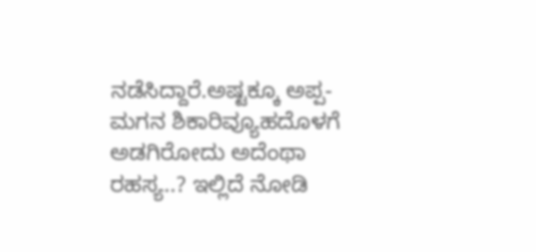ನಡೆಸಿದ್ದಾರೆ.ಅಷ್ಟಕ್ಕೂ ಅಪ್ಪ-ಮಗನ ಶಿಕಾರಿವ್ಯೂಹದೊಳಗೆ ಅಡಗಿರೋದು ಅದೆಂಥಾ ರಹಸ್ಯ..? ಇಲ್ಲಿದೆ ನೋಡಿ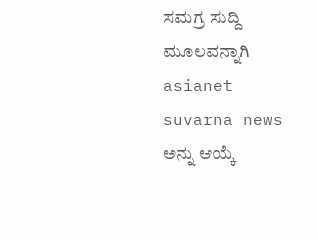ಸಮಗ್ರ ಸುದ್ದಿ ಮೂಲವನ್ನಾಗಿ asianet suvarna news ಅನ್ನು ಆಯ್ಕೆ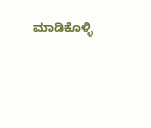ಮಾಡಿಕೊಳ್ಳಿ